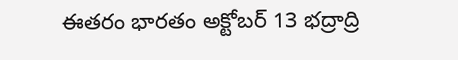ఈతరం భారతం అక్టోబర్ 13 భద్రాద్రి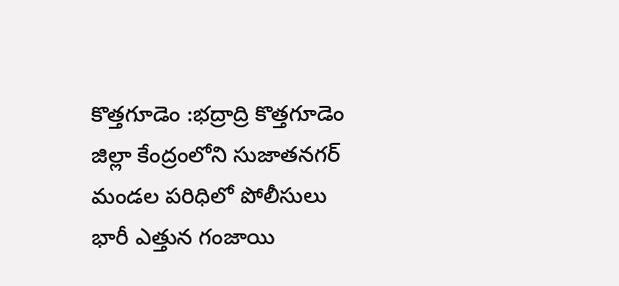కొత్తగూడెం :భద్రాద్రి కొత్తగూడెం జిల్లా కేంద్రంలోని సుజాతనగర్ మండల పరిధిలో పోలీసులు భారీ ఎత్తున గంజాయి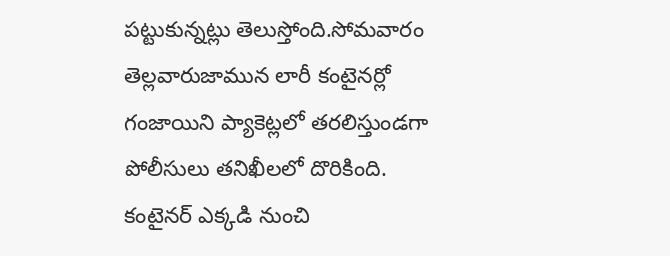పట్టుకున్నట్లు తెలుస్తోంది.సోమవారం తెల్లవారుజామున లారీ కంటైనర్లో గంజాయిని ప్యాకెట్లలో తరలిస్తుండగా పోలీసులు తనిఖీలలో దొరికింది. కంటైనర్ ఎక్కడి నుంచి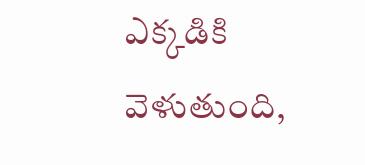ఎక్కడికి వెళుతుంది,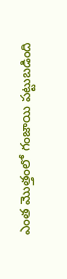ఎంత మొత్తంలో గంజాయి పట్టుబడింది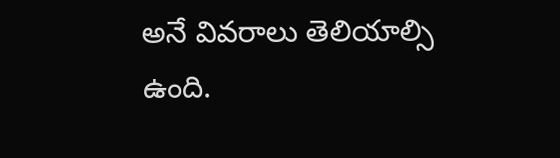అనే వివరాలు తెలియాల్సి ఉంది.